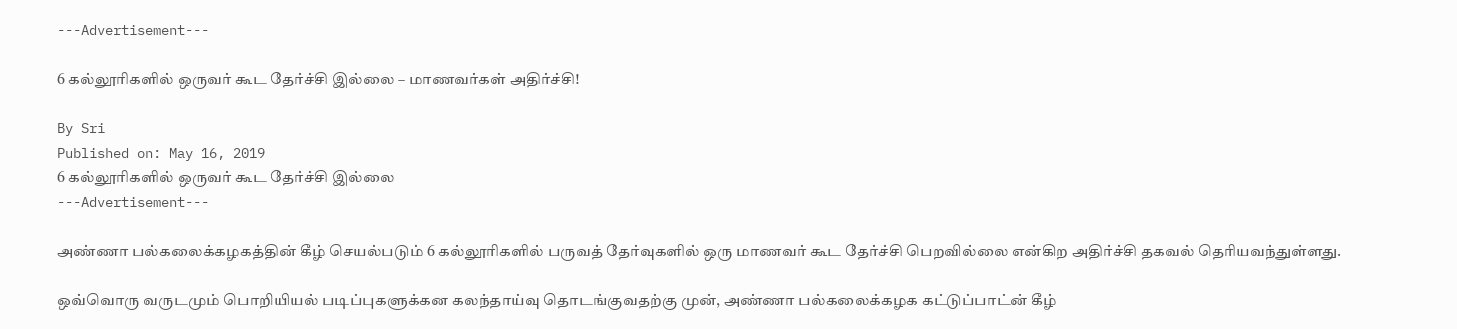---Advertisement---

6 கல்லூரிகளில் ஒருவர் கூட தேர்ச்சி இல்லை – மாணவர்கள் அதிர்ச்சி!

By Sri
Published on: May 16, 2019
6 கல்லூரிகளில் ஒருவர் கூட தேர்ச்சி இல்லை
---Advertisement---

அண்ணா பல்கலைக்கழகத்தின் கீழ் செயல்படும் 6 கல்லூரிகளில் பருவத் தேர்வுகளில் ஒரு மாணவர் கூட தேர்ச்சி பெறவில்லை என்கிற அதிர்ச்சி தகவல் தெரியவந்துள்ளது.

ஒவ்வொரு வருடமும் பொறியியல் படிப்புகளுக்கன கலந்தாய்வு தொடங்குவதற்கு முன், அண்ணா பல்கலைக்கழக கட்டுப்பாட்ன் கீழ்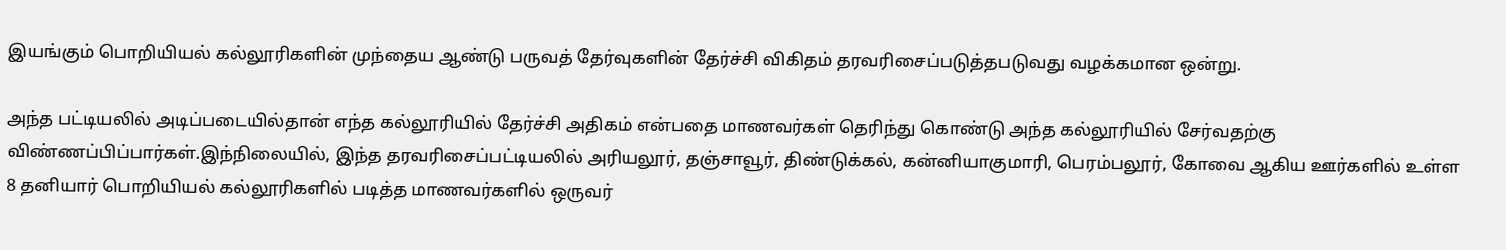இயங்கும் பொறியியல் கல்லூரிகளின் முந்தைய ஆண்டு பருவத் தேர்வுகளின் தேர்ச்சி விகிதம் தரவரிசைப்படுத்தபடுவது வழக்கமான ஒன்று.

அந்த பட்டியலில் அடிப்படையில்தான் எந்த கல்லூரியில் தேர்ச்சி அதிகம் என்பதை மாணவர்கள் தெரிந்து கொண்டு அந்த கல்லூரியில் சேர்வதற்கு விண்ணப்பிப்பார்கள்.இந்நிலையில், இந்த தரவரிசைப்பட்டியலில் அரியலூர், தஞ்சாவூர், திண்டுக்கல், கன்னியாகுமாரி, பெரம்பலூர், கோவை ஆகிய ஊர்களில் உள்ள 8 தனியார் பொறியியல் கல்லூரிகளில் படித்த மாணவர்களில் ஒருவர்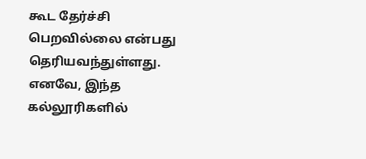கூட தேர்ச்சி பெறவில்லை என்பது தெரியவந்துள்ளது. எனவே, இந்த கல்லூரிகளில்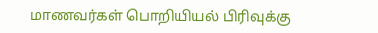மாணவர்கள் பொறியியல் பிரிவுக்கு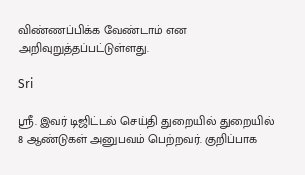விண்ணப்பிக்க வேண்டாம் என அறிவுறுத்தப்பட்டுள்ளது.

Sri

ஸ்ரீ. இவர் டிஜிட்டல் செய்தி துறையில் துறையில் 8 ஆண்டுகள் அனுபவம் பெற்றவர். குறிப்பாக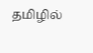தமிழில்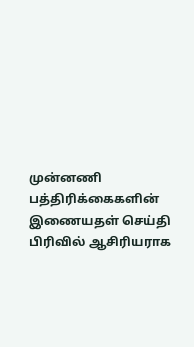முன்னணி பத்திரிக்கைகளின் இணையதள் செய்தி பிரிவில் ஆசிரியராக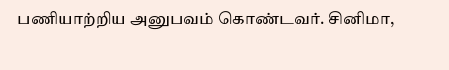பணியாற்றிய அனுபவம் கொண்டவர். சினிமா,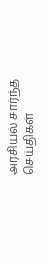அரசியல் சார்ந்த செய்திகள்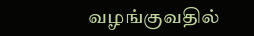வழங்குவதில்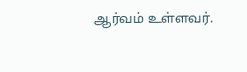ஆர்வம் உள்ளவர்.